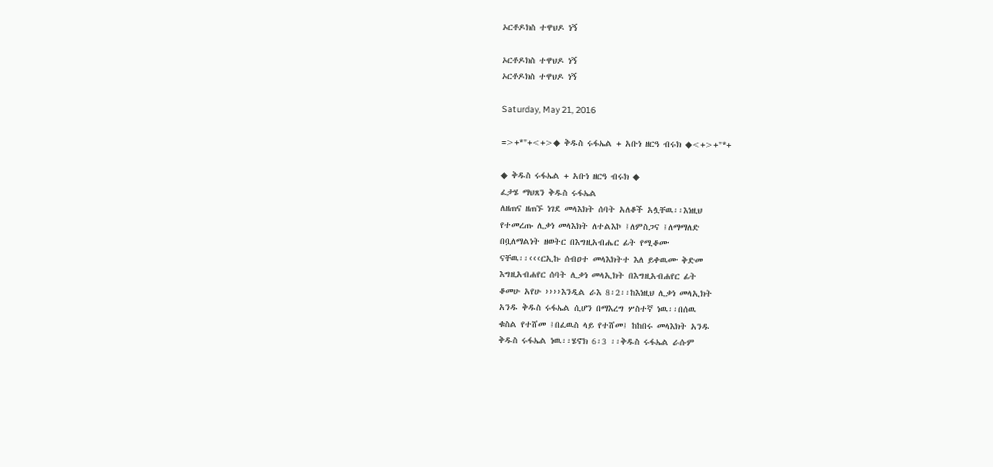ኦርቶዶክስ ተዋህዶ ነኝ

ኦርቶዶክስ ተዋህዶ ነኝ
ኦርቶዶክስ ተዋህዶ ነኝ

Saturday, May 21, 2016

=>+*"+<+>◆ ቅዱስ ሩፋኤል + አቡነ ዘርዓ ብሩክ ◆<+>+"*+

◆ ቅዱስ ሩፋኤል + አቡነ ዘርዓ ብሩክ ◆
ፈታሄ ማህጸን ቅዱስ ሩፋኤል
ለዘጠና ዘጠኙ ነገደ መላእክት ሰባት አለቆች አሏቸዉ፡፡እነዚህ
የተመረጡ ሊቃነ መላእክት ለተልእኮ ፤ለምስጋና ፤ለማማለድ
በቧለማልነት ዘወትር በእግዚአብሔር ፊት የሚቆሙ
ናቸዉ፡፡‹‹‹ርኢኩ ሰብዐተ መላእክትተ እለ ይቀዉሙ ቅድመ
እግዚአብሐየር ሰባት ሊቃነ መላኢክት በእግዚአብሐየር ፊት
ቆመሁ አየሁ ››››እንዲል ራእ 8፡2፡፡ከእነዚህ ሊቃነ መላኢክት
አንዱ ቅዱስ ሩፋኤል ሲሆን በማእረግ ሦስተኛ ነዉ፡፡በሰዉ
ቁስል የተሸመ ፤በፈዉስ ላይ የተሸመ፤ ከከበሩ መላእክት አንዱ
ቅዱስ ሩፋኤል ነዉ፡፡ሄኖክ 6፡3 ፡፡ቅዱስ ሩፋኤል ራሱም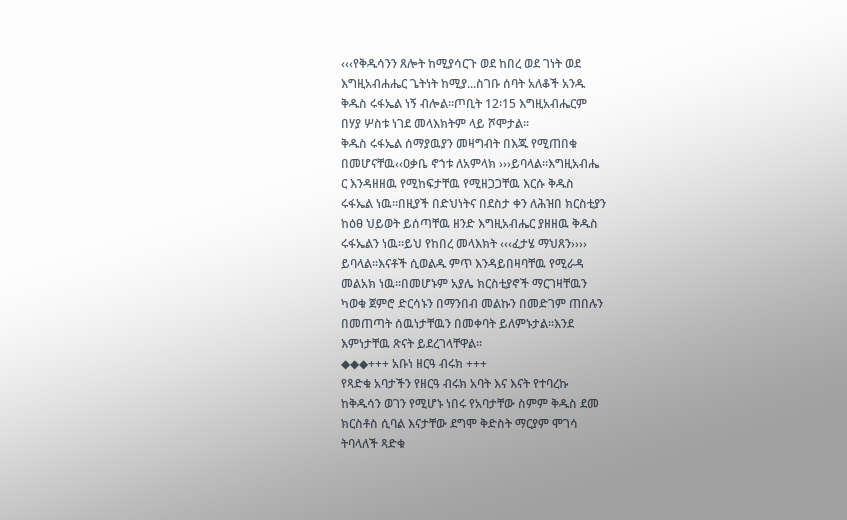‹‹‹የቅዱሳንን ጸሎት ከሚያሳርጉ ወደ ከበረ ወደ ገነት ወደ
እግዚአብሐሔር ጌትነት ከሚያ...ስገቡ ሰባት አለቆች አንዱ
ቅዱስ ሩፋኤል ነኝ ብሎል፡፡ጦቢት 12፡15 እግዚአብሔርም
በሃያ ሦስቱ ነገደ መላእክትም ላይ ሾሞታል፡፡
ቅዱስ ሩፋኤል ሰማያዉያን መዛግብት በእጁ የሚጠበቁ
በመሆናቸዉ‹‹ዐቃቤ ኖኀቱ ለአምላክ ›››ይባላል፡፡እግዚአብሔ
ር እንዳዘዘዉ የሚከፍታቸዉ የሚዘጋጋቸዉ እርሱ ቅዱስ
ሩፋኤል ነዉ፡፡በዚያች በድህነትና በደስታ ቀን ለሕዝበ ክርስቲያን
ከዕፀ ህይወት ይሰጣቸዉ ዘንድ እግዚአብሔር ያዘዘዉ ቅዱስ
ሩፋኤልን ነዉ፡፡ይህ የከበረ መላእክት ‹‹‹ፈታሄ ማህጸን››››
ይባላል፡፡እናቶች ሲወልዱ ምጥ እንዳይበዛባቸዉ የሚራዳ
መልአክ ነዉ፡፡በመሆኑም አያሌ ክርስቲያኖች ማርገዛቸዉን
ካወቁ ጀምሮ ድርሳኑን በማንበብ መልኩን በመድገም ጠበሉን
በመጠጣት ሰዉነታቸዉን በመቀባት ይለምኑታል፡፡እንደ
እምነታቸዉ ጽናት ይደረገላቸዋል፡፡
◆◆◆+++ አቡነ ዘርዓ ብሩክ +++
የጻድቁ አባታችን የዘርዓ ብሩክ አባት እና እናት የተባረኩ
ከቅዱሳን ወገን የሚሆኑ ነበሩ የአባታቸው ስምም ቅዱስ ደመ
ክርስቶስ ሲባል እናታቸው ደግሞ ቅድስት ማርያም ሞገሳ
ትባላለች ጻድቁ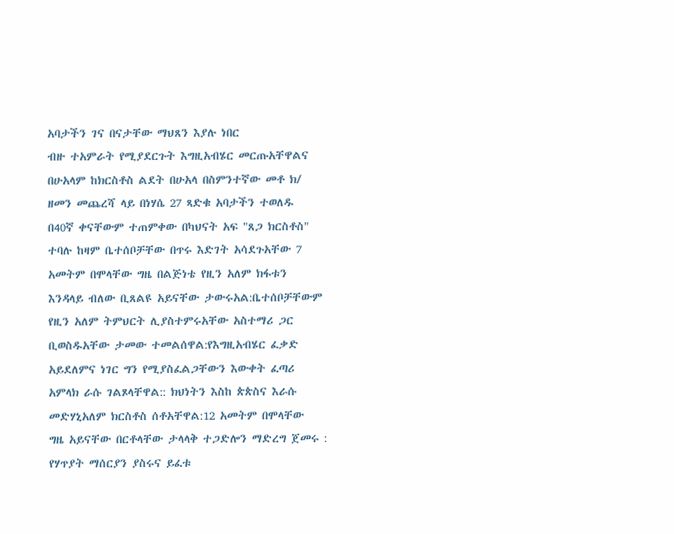አባታችን ገና በናታቸው ማህጸን እያሉ ነበር
ብዙ ተአምራት የሚያደርጉት እግዚአብሄር መርጡአቸዋልና
በሁአላም ከክርስቶስ ልደት በሁአላ በስምንተኛው መቶ ክ/
ዘመን መጨረሻ ላይ በነሃሴ 27 ጻድቁ አባታችን ተወለዱ
በ40ኛ ቀናቸውም ተጠምቀው በካህናት አፍ "ጸጋ ክርስቶስ"
ተባሉ ከዛም ቤተሰቦቻቸው በጥሩ እድገት አሳደጉአቸው 7
አመትም በሞላቸው ግዜ በልጅነቴ የዚን አለም ክፋቱን
እንዳላይ ብለው ቢጸልዩ አይናቸው ታውሩአል:ቤተሰቦቻቸውም
የዚን አለም ትምህርት ሊያስተምሩአቸው አስተማሪ ጋር
ቢወስዱአቸው ታመው ተመልሰዋል:የእግዚአብሄር ፈቃድ
አይደለምና ነገር ግን የሚያስፈልጋቸውን እውቀት ፈጣሪ
አምላክ ራሱ ገልጾላቸዋል:: ክህነትን እስከ ጵጵስና እራሱ
መድሃኒአለም ክርስቶስ ሰቶአቸዋል:12 አመትም በሞላቸው
ግዜ አይናቸው በርቶላቸው ታላላቅ ተጋድሎን ማድረግ ጀመሩ :
የሃጥያት ማሰርያን ያስሩና ይፈቱ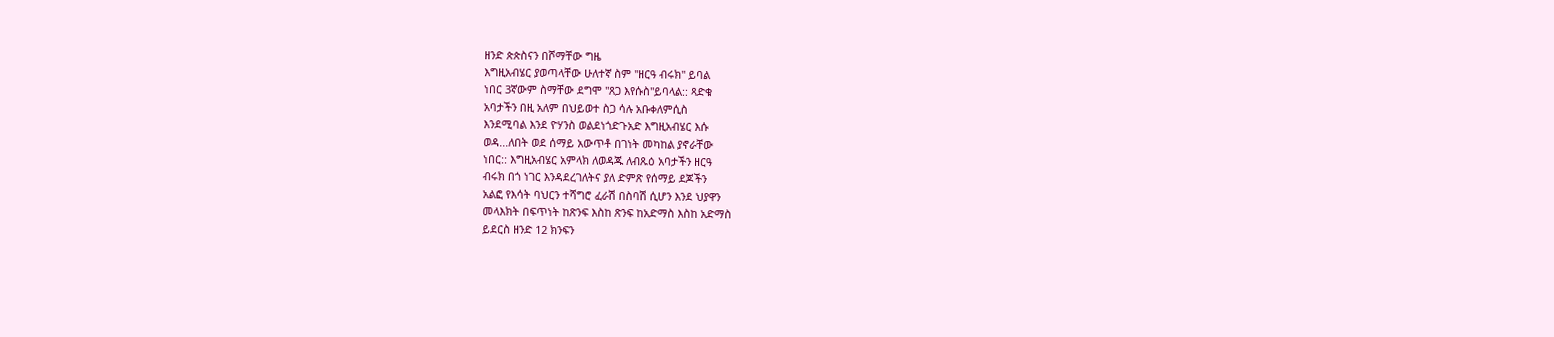ዘንድ ጵጵስናን በሾማቸው ግዜ
እግዚአብሄር ያወጣላቸው ሁለተኛ ስም "ዘርዓ ብሩክ" ይባል
ነበር 3ኛውም ስማቸው ደግሞ "ጸጋ እየሱስ"ይባላል:: ጻድቁ
አባታችን በዚ አለም በህይወተ ስጋ ሳሉ አቡቀለምሲስ
እንደሚባል እንደ ዮሃንስ ወልደነጎድጉአድ እግዚአብሄር እሱ
ወዳ...ለበት ወደ ሰማይ አውጥቶ በገነት መካከል ያኖራቸው
ነበር:: እግዚአብሄር አምላክ ለወዳጁ ለብጹዕ አባታችን ዘርዓ
ብሩክ በጎ ነገር እንዳደረገለትና ያለ ድምጽ የሰማይ ደጆችን
አልፎ የእሳት ባህርን ተሻግሮ ፈራሽ በስባሽ ሲሆን እንደ ህያዋን
መላእክት በፍጥነት ከጽንፍ እስከ ጽንፍ ከአድማስ እስከ አድማስ
ይደርስ ዘንድ 12 ክንፍን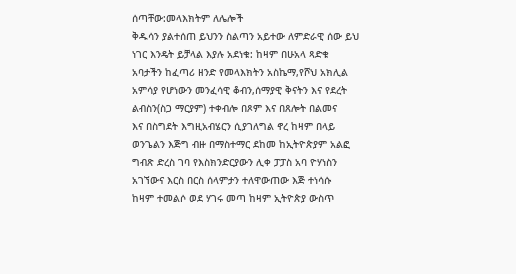ሰጣቸው:መላእክትም ለሌሎች
ቅዱሳን ያልተሰጠ ይህንን ስልጣን አይተው ለምድራዊ ሰው ይህ
ነገር እንዴት ይቻላል እያሉ አደነቁ: ከዛም በሁአላ ጻድቁ
አባታችን ከፈጣሪ ዘንድ የመላእክትን አስኬማ,የሾህ አክሊል
አምሳያ የሆነውን መንፈሳዊ ቆብን,ሰማያዊ ቅናትን እና የደረት
ልብስን(ስጋ ማርያም) ተቀብሎ በጾም እና በጸሎት በልመና
እና በስግደት እግዚአብሄርን ሲያገለግል ኖረ ከዛም በላይ
ወንጌልን እጅግ ብዙ በማስተማር ደከመ ከኢትዮጵያም አልፎ
ግብጽ ድረስ ገባ የእስክንድርያውን ሊቀ ፓፓስ አባ ዮሃነስን
አገኘውና እርስ በርስ ሰላምታን ተለዋውጠው እጅ ተነሳሱ
ከዛም ተመልሶ ወደ ሃገሩ መጣ ከዛም ኢትዮጵያ ውስጥ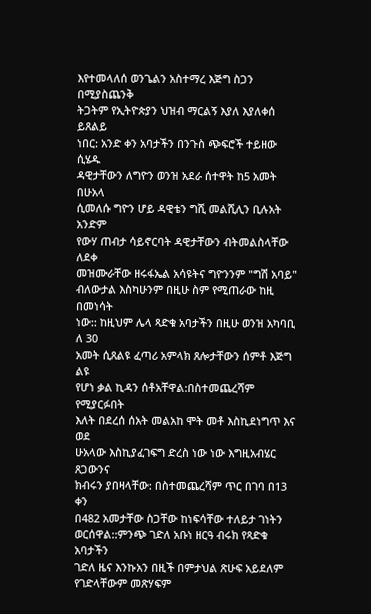እየተመላለሰ ወንጌልን አስተማረ እጅግ ስጋን በሚያስጨንቅ
ትጋትም የኢትዮጵያን ህዝብ ማርልኝ እያለ እያለቀሰ ይጸልይ
ነበር: አንድ ቀን አባታችን በንጉስ ጭፍሮች ተይዘው ሲሄዱ
ዳዊታቸውን ለግዮን ወንዝ አደራ ሰተዋት ከ5 አመት በሁአላ
ሲመለሱ ግዮን ሆይ ዳዊቴን ግሺ መልሺሊን ቢሉአት አንድም
የውሃ ጠብታ ሳይኖርባት ዳዊታቸውን ብትመልስላቸው ለደቀ
መዝሙራቸው ዘሩፋኤል አሳዩትና ግዮንንም "ግሽ አባይ"
ብለውታል እስካሁንም በዚሁ ስም የሚጠራው ከዚ በመነሳት
ነው:: ከዚህም ሌላ ጻድቁ አባታችን በዚሁ ወንዝ አካባቢ ለ 30
አመት ሲጸልዩ ፈጣሪ አምላክ ጸሎታቸውን ሰምቶ እጅግ ልዩ
የሆነ ቃል ኪዳን ሰቶአቸዋል:በስተመጨረሻም የሚያርፉበት
እለት በደረሰ ሰአት መልአከ ሞት መቶ እስኪደነግጥ እና ወደ
ሁአላው እስኪያፈገፍግ ድረስ ነው ነው እግዚአብሄር ጸጋውንና
ክብሩን ያበዛላቸው: በስተመጨረሻም ጥር በገባ በ13 ቀን
በ482 አመታቸው ስጋቸው ከነፍሳቸው ተለይታ ገነትን
ወርሰዋል::ምንጭ ገድለ አቡነ ዘርዓ ብሩክ የጻድቁ አባታችን
ገድለ ዜና እንኩአን በዚች በምታህል ጽሁፍ አይደለም
የገድላቸውም መጽሃፍም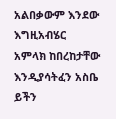አልበቃውም እንደው እግዚአብሄር
አምላክ ከበረከታቸው እንዲያሳትፈን አስቤ ይችን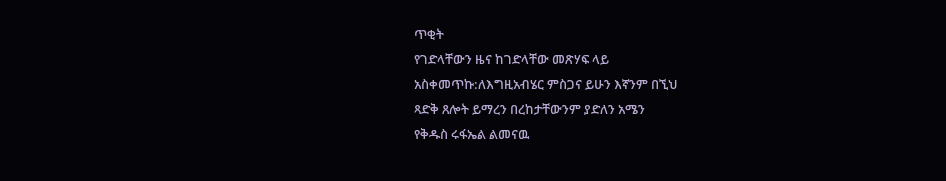ጥቂት
የገድላቸውን ዜና ከገድላቸው መጽሃፍ ላይ
አስቀመጥኩ:ለእግዚአብሄር ምስጋና ይሁን እኛንም በኚህ
ጻድቅ ጸሎት ይማረን በረከታቸውንም ያድለን አሜን
የቅዱስ ሩፋኤል ልመናዉ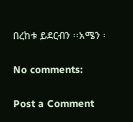በረከቱ ይደርብን ፡፡አሜን ፡

No comments:

Post a Comment